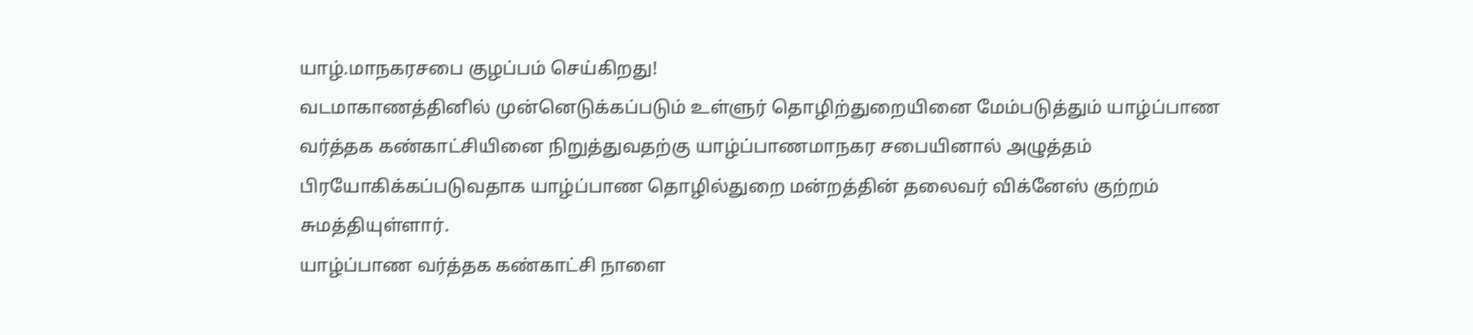யாழ்.மாநகரசபை குழப்பம் செய்கிறது!
வடமாகாணத்தினில் முன்னெடுக்கப்படும் உள்ளுர் தொழிற்துறையினை மேம்படுத்தும் யாழ்ப்பாண வர்த்தக கண்காட்சியினை நிறுத்துவதற்கு யாழ்ப்பாணமாநகர சபையினால் அழுத்தம் பிரயோகிக்கப்படுவதாக யாழ்ப்பாண தொழில்துறை மன்றத்தின் தலைவர் விக்னேஸ் குற்றம் சுமத்தியுள்ளார்.
யாழ்ப்பாண வர்த்தக கண்காட்சி நாளை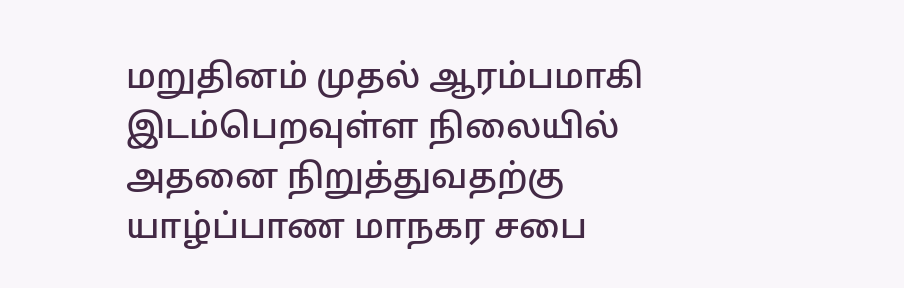மறுதினம் முதல் ஆரம்பமாகி இடம்பெறவுள்ள நிலையில் அதனை நிறுத்துவதற்கு யாழ்ப்பாண மாநகர சபை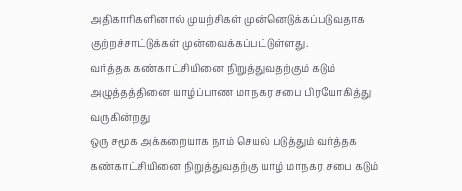அதிகாரிகளினால் முயற்சிகள் முன்னெடுக்கப்படுவதாக குற்றச்சாட்டுக்கள் முன்வைக்கப்பட்டுள்ளது.
வர்த்தக கண்காட்சியினை நிறுத்துவதற்கும் கடும் அழுத்தத்தினை யாழ்ப்பாண மாநகர சபை பிரயோகித்து வருகின்றது
ஒரு சமூக அக்கறையாக நாம் செயல் படுத்தும் வர்த்தக கண்காட்சியினை நிறுத்துவதற்கு யாழ் மாநகர சபை கடும்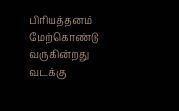பிரியத்தனம் மேற்கொண்டு வருகின்றது
வடக்கு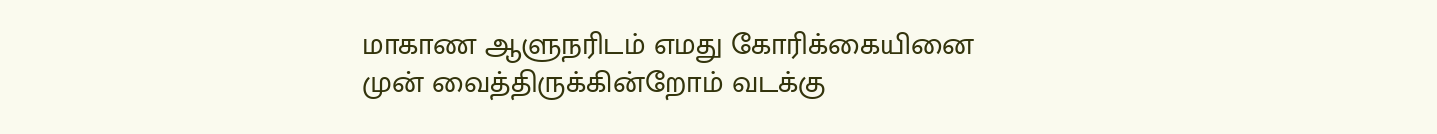மாகாண ஆளுநரிடம் எமது கோரிக்கையினை முன் வைத்திருக்கின்றோம் வடக்கு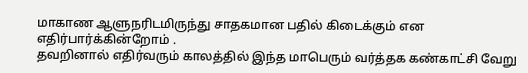மாகாண ஆளுநரிடமிருந்து சாதகமான பதில் கிடைக்கும் என எதிர்பார்க்கின்றோம் .
தவறினால் எதிர்வரும் காலத்தில் இந்த மாபெரும் வர்த்தக கண்காட்சி வேறு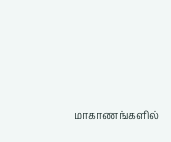மாகாணங்களில்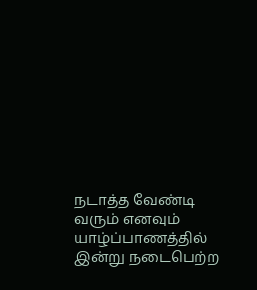நடாத்த வேண்டி வரும் எனவும் யாழ்ப்பாணத்தில் இன்று நடைபெற்ற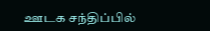ஊடக சந்திப்பில்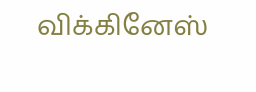விக்கினேஸ்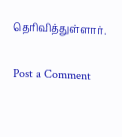தெரிவித்துள்ளார்.

Post a Comment